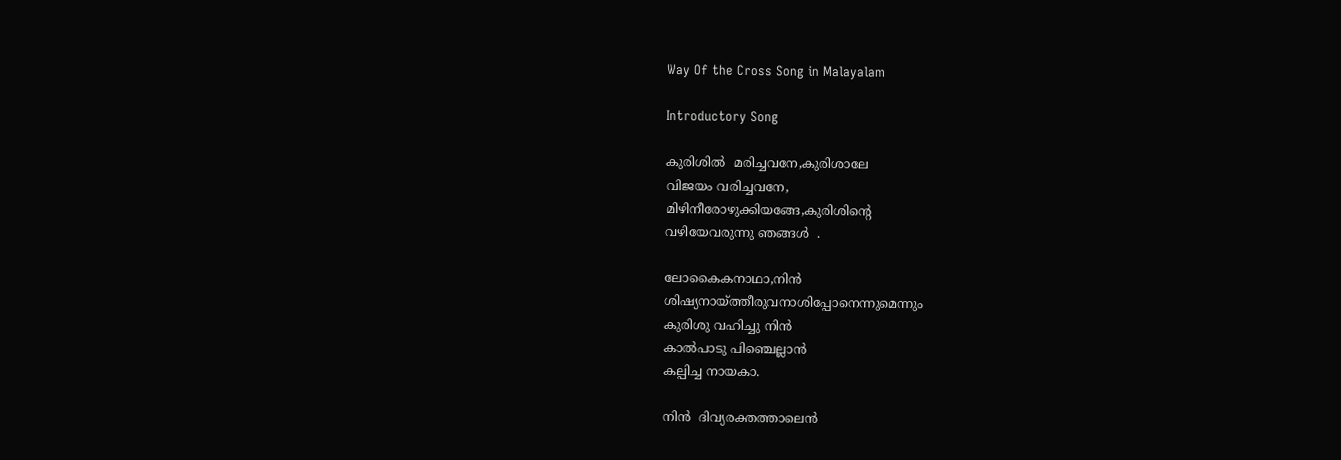Way Of the Cross Song in Malayalam

Introductory Song

കുരിശിൽ  മരിച്ചവനേ,കുരിശാലേ
വിജയം വരിച്ചവനേ,
മിഴിനീരോഴുക്കിയങ്ങേ,കുരിശിന്റെ
വഴിയേവരുന്നു ഞങ്ങൾ  .

ലോകൈകനാഥാ,നിൻ
ശിഷ്യനായ്ത്തീരുവനാശിപ്പോനെന്നുമെന്നും
കുരിശു വഹിച്ചു നിൻ
കാല്‍പാടു പിഞ്ചെല്ലാൻ
കല്പിച്ച നായകാ.

നിൻ  ദിവ്യരക്തത്താലെൻ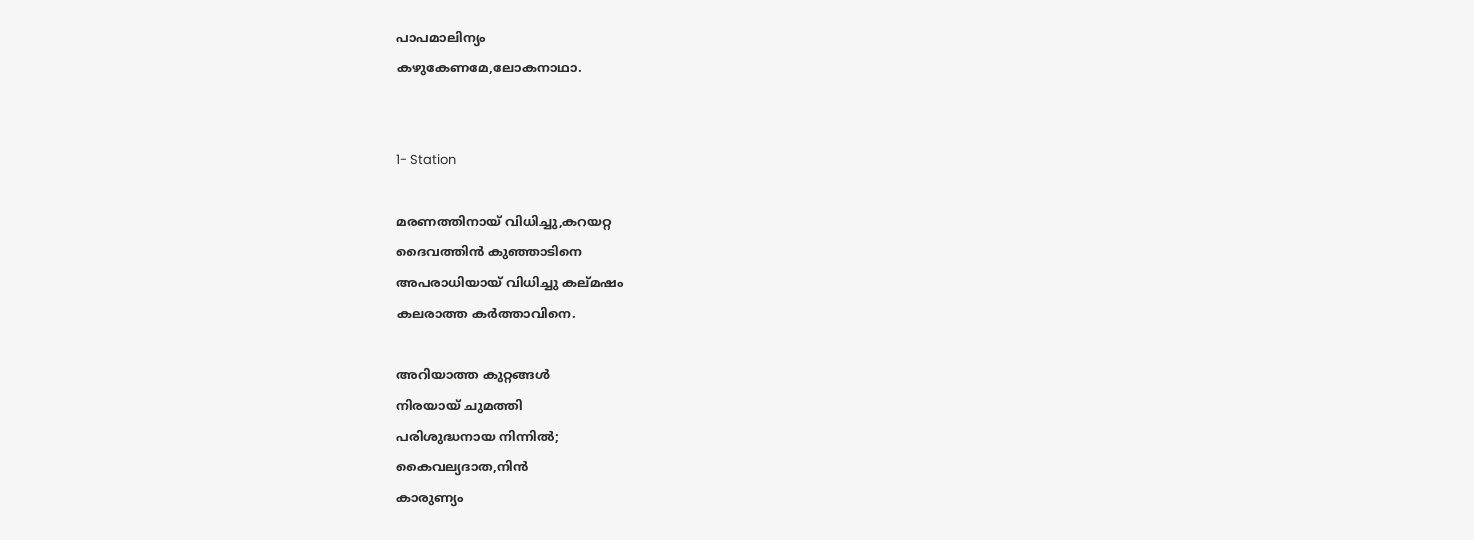പാപമാലിന്യം
കഴുകേണമേ,ലോകനാഥാ.


1- Station

മരണത്തിനായ് വിധിച്ചു,കറയറ്റ
ദൈവത്തിൻ കുഞ്ഞാടിനെ
അപരാധിയായ് വിധിച്ചു കല്മഷം
കലരാത്ത കർത്താവിനെ.

അറിയാത്ത കുറ്റങ്ങൾ
നിരയായ് ചുമത്തി
പരിശുദ്ധനായ നിന്നിൽ;
കൈവല്യദാത,നിൻ
കാരുണ്യം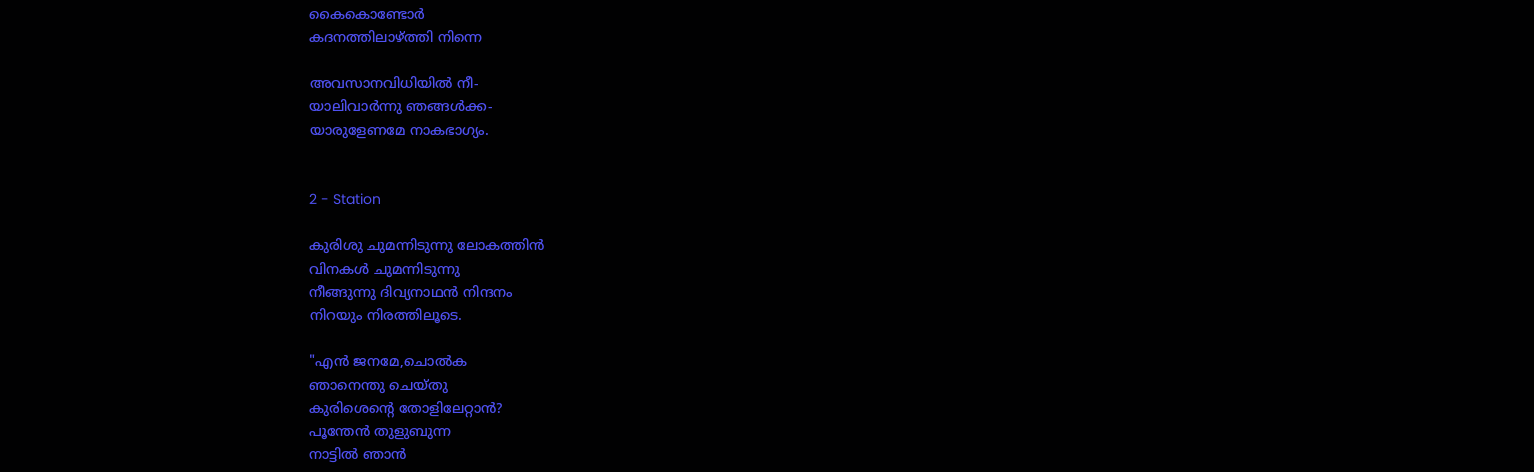കൈകൊണ്ടോര്‍
കദനത്തിലാഴ്ത്തി നിന്നെ

അവസാനവിധിയിൽ നീ-
യാലിവാർന്നു ഞങ്ങൾക്ക-
യാരുളേണമേ നാകഭാഗ്യം.


2 - Station

കുരിശു ചുമന്നിടുന്നു ലോകത്തിൻ
വിനകൾ ചുമന്നിടുന്നു
നീങ്ങുന്നു ദിവ്യനാഥൻ നിന്ദനം
നിറയും നിരത്തിലൂടെ.

"എൻ ജനമേ,ചൊല്‍ക
ഞാനെന്തു ചെയ്തു
കുരിശെന്റെ തോളിലേറ്റാൻ?
പൂന്തേൻ തുളുബുന്ന
നാട്ടിൽ ഞാൻ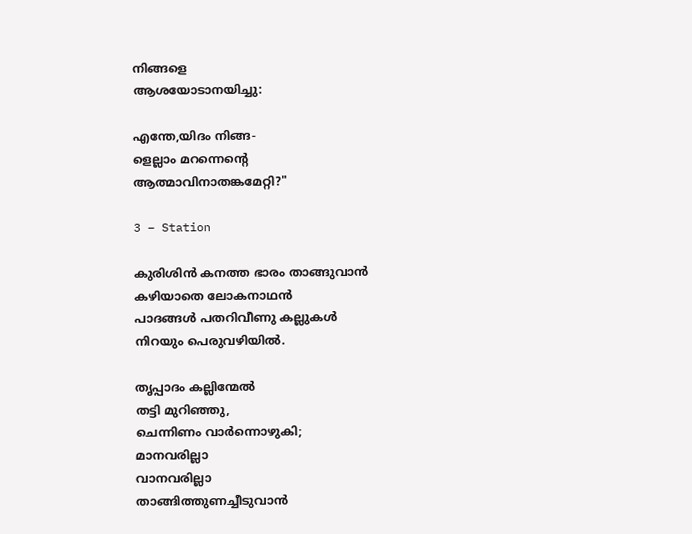നിങ്ങളെ
ആശയോടാനയിച്ചു:

എന്തേ,യിദം നിങ്ങ-
ളെല്ലാം മറന്നെന്റെ
ആത്മാവിനാതങ്കമേറ്റി?"

3 – Station

കുരിശിൻ കനത്ത ഭാരം താങ്ങുവാൻ
കഴിയാതെ ലോകനാഥൻ
പാദങ്ങൾ പതറിവീണു കല്ലുകൾ
നിറയും പെരുവഴിയിൽ.

തൃപ്പാദം കല്ലിന്മേൽ
തട്ടി മുറിഞ്ഞു,
ചെന്നിണം വാർന്നൊഴുകി;
മാനവരില്ലാ
വാനവരില്ലാ
താങ്ങിത്തുണച്ചീടുവാൻ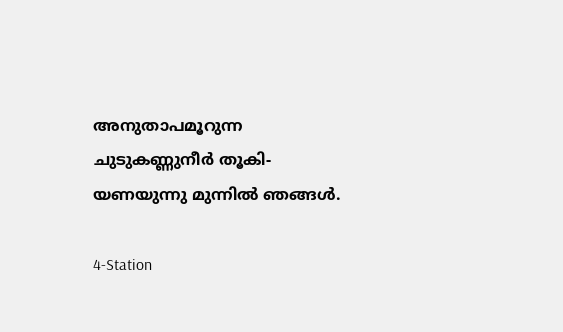അനുതാപമൂറുന്ന
ചുടുകണ്ണുനീർ തൂകി-
യണയുന്നു മുന്നിൽ ഞങ്ങൾ.

4-Station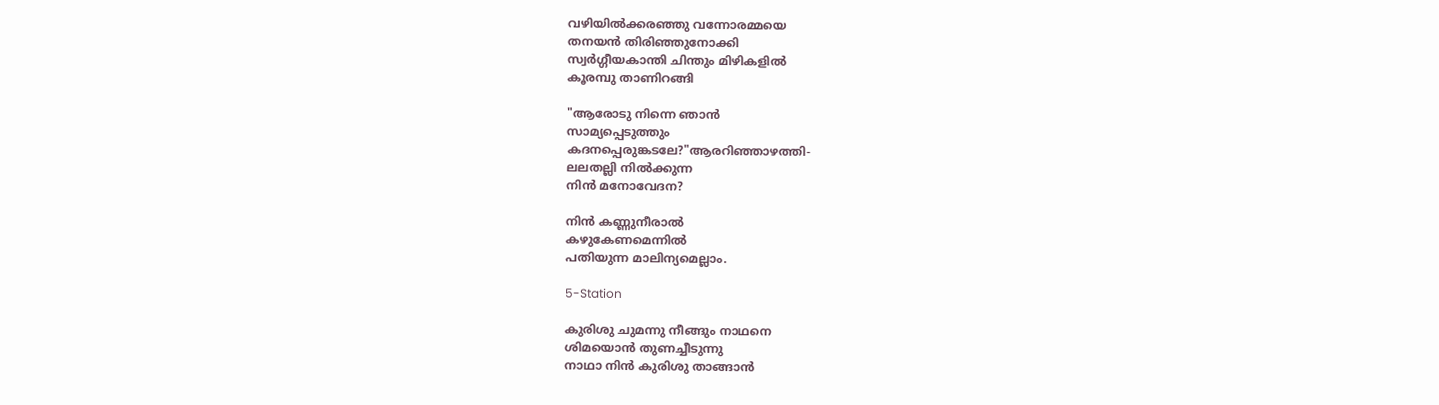വഴിയിൽക്കരഞ്ഞു വന്നോരമ്മയെ
തനയൻ തിരിഞ്ഞുനോക്കി
സ്വർഗ്ഗീയകാന്തി ചിന്തും മിഴികളിൽ
കൂരമ്പു താണിറങ്ങി

"ആരോടു നിന്നെ ഞാൻ
സാമ്യപ്പെടുത്തും
കദനപ്പെരുങ്കടലേ?"ആരറിഞ്ഞാഴത്തി-
ലലതല്ലി നിൽക്കുന്ന
നിൻ മനോവേദന?

നിൻ കണ്ണുനീരാൽ
കഴുകേണമെന്നിൽ
പതിയുന്ന മാലിന്യമെല്ലാം.

5-Station

കുരിശു ചുമന്നു നീങ്ങും നാഥനെ
ശിമയൊൻ തുണച്ചീടുന്നു
നാഥാ നിൻ കുരിശു താങ്ങാൻ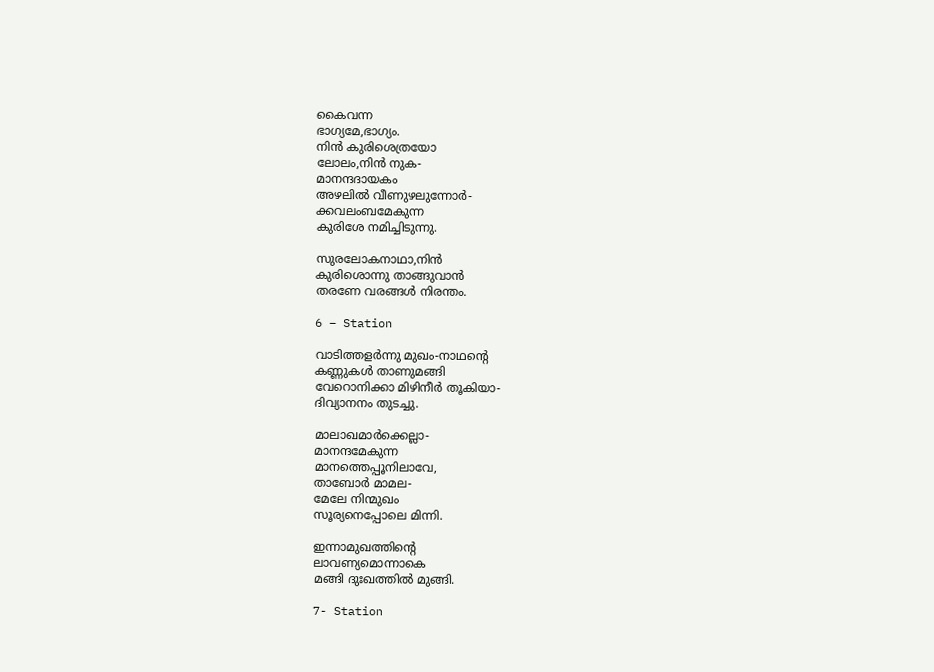കൈവന്ന
ഭാഗ്യമേ,ഭാഗ്യം.
നിൻ കുരിശെത്രയോ
ലോലം,നിൻ നുക-
മാനന്ദദായകം
അഴലില്‍ വീണുഴലുന്നോർ-
ക്കവലംബമേകുന്ന
കുരിശേ നമിച്ചിടുന്നു.

സുരലോകനാഥാ,നിൻ
കുരിശൊന്നു താങ്ങുവാൻ
തരണേ വരങ്ങൾ നിരന്തം.

6 – Station

വാടിത്തളർന്നു മുഖം-നാഥന്റെ
കണ്ണുകൾ താണുമങ്ങി
വേറൊനിക്കാ മിഴിനീർ തൂകിയാ-
ദിവ്യാനനം തുടച്ചു.

മാലാഖമാർക്കെല്ലാ-
മാനന്ദമേകുന്ന
മാനത്തെപ്പൂനിലാവേ,
താബോർ മാമല-
മേലേ നിന്മുഖം
സൂര്യനെപ്പോലെ മിന്നി.

ഇന്നാമുഖത്തിന്റെ
ലാവണ്യമൊന്നാകെ
മങ്ങി ദുഃഖത്തിൽ മുങ്ങി.

7- Station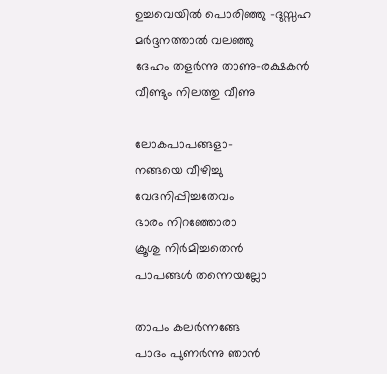ഉച്ചവെയിൽ പൊരിഞ്ഞു -ദുസ്സഹ
മർദ്ദനത്താൽ വലഞ്ഞു
ദേഹം തളർന്നു താണു-രക്ഷകൻ
വീണ്ടും നിലത്തു വീണു

ലോകപാപങ്ങളാ-
നങ്ങയെ വീഴിച്ചു
വേദനിപ്പിച്ചതേവം
ഭാരം നിറഞ്ഞോരാ
ക്രൂശു നിർമിച്ചതെൻ
പാപങ്ങൾ തന്നെയല്ലോ

താപം കലർന്നങ്ങേ
പാദം പുണർന്നു ഞാൻ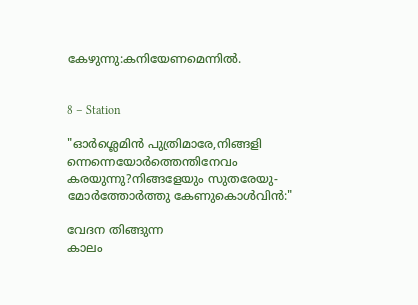കേഴുന്നു:കനിയേണമെന്നിൽ.


8 – Station

"ഓർശ്ലെമിൻ പുത്രിമാരേ,നിങ്ങളി
ന്നെന്നെയോർത്തെന്തിനേവം
കരയുന്നു?നിങ്ങളേയും സുതരേയു-
മോർത്തോർത്തു കേണുകൊൾവിൻ:"

വേദന തിങ്ങുന്ന
കാലം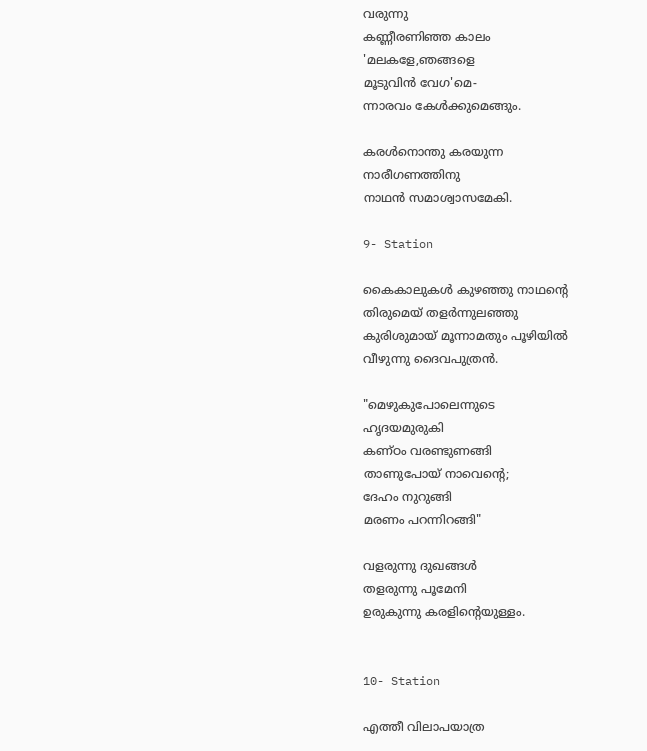വരുന്നു
കണ്ണീരണിഞ്ഞ കാലം
'മലകളേ,ഞങ്ങളെ
മൂടുവിൻ വേഗ'മെ-
ന്നാരവം കേൾക്കുമെങ്ങും.

കരള്‍നൊന്തു കരയുന്ന
നാരീഗണത്തിനു
നാഥൻ സമാശ്വാസമേകി.

9- Station

കൈകാലുകൾ കുഴഞ്ഞു നാഥന്റെ
തിരുമെയ്‌ തളർന്നുലഞ്ഞു
കുരിശുമായ് മൂന്നാമതും പൂഴിയിൽ
വീഴുന്നു ദൈവപുത്രൻ.

"മെഴുകുപോലെന്നുടെ
ഹൃദയമുരുകി
കണ്ഠം വരണ്ടുണങ്ങി
താണുപോയ്‌ നാവെന്റെ;
ദേഹം നുറുങ്ങി
മരണം പറന്നിറങ്ങി"

വളരുന്നു ദുഖങ്ങൾ
തളരുന്നു പൂമേനി
ഉരുകുന്നു കരളിന്റെയുള്ളം.


10- Station

എത്തീ വിലാപയാത്ര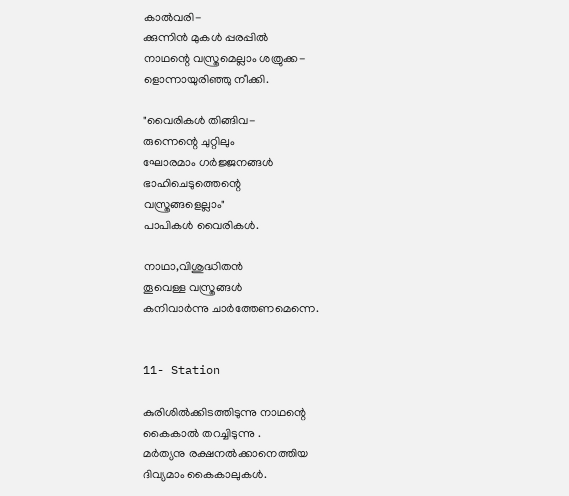കാൽവരി-
ക്കുന്നിൻ മുകൾ പ്പരപ്പിൽ
നാഥന്റെ വസ്ത്രമെല്ലാം ശത്രുക്ക-
ളൊന്നായുരിഞ്ഞു നീക്കി.

"വൈരികൾ തിങ്ങിവ-
രുന്നെന്റെ ചുറ്റിലും
ഘോരമാം ഗര്‍ജ്ജനങ്ങൾ
ഭാഹിചെടുത്തെന്റെ
വസ്ത്രങ്ങളെല്ലാം"
പാപികള്‍ വൈരികൾ.

നാഥാ,വിശുദ്ധിതൻ
തൂവെള്ള വസ്ത്രങ്ങൾ
കനിവാർന്നു ചാർത്തേണമെന്നെ.


11- Station

കുരിശില്‍ക്കിടത്തിടുന്നു നാഥന്റെ
കൈകാൽ തറച്ചിടുന്നു .
മർത്യനു രക്ഷനൽക്കാനെത്തിയ
ദിവ്യമാം കൈകാലുകൾ.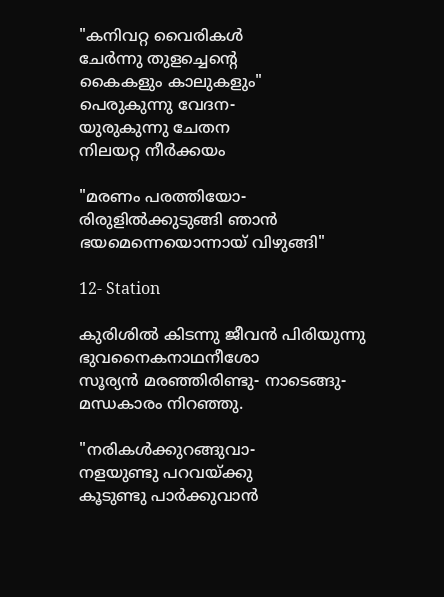"കനിവറ്റ വൈരികൾ
ചേർന്നു തുളച്ചെന്റെ
കൈകളും കാലുകളും"
പെരുകുന്നു വേദന-
യുരുകുന്നു ചേതന
നിലയറ്റ നീർക്കയം

"മരണം പരത്തിയോ-
രിരുളിൽക്കുടുങ്ങി ഞാൻ
ഭയമെന്നെയൊന്നായ് വിഴുങ്ങി"

12- Station

കുരിശിൽ കിടന്നു ജീവൻ പിരിയുന്നു
ഭുവനൈകനാഥനീശോ
സൂര്യൻ മരഞ്ഞിരിണ്ടു- നാടെങ്ങു-
മന്ധകാരം നിറഞ്ഞു.

"നരികൾക്കുറങ്ങുവാ-
നളയുണ്ടു പറവയ്ക്കു
കൂടുണ്ടു പാർക്കുവാൻ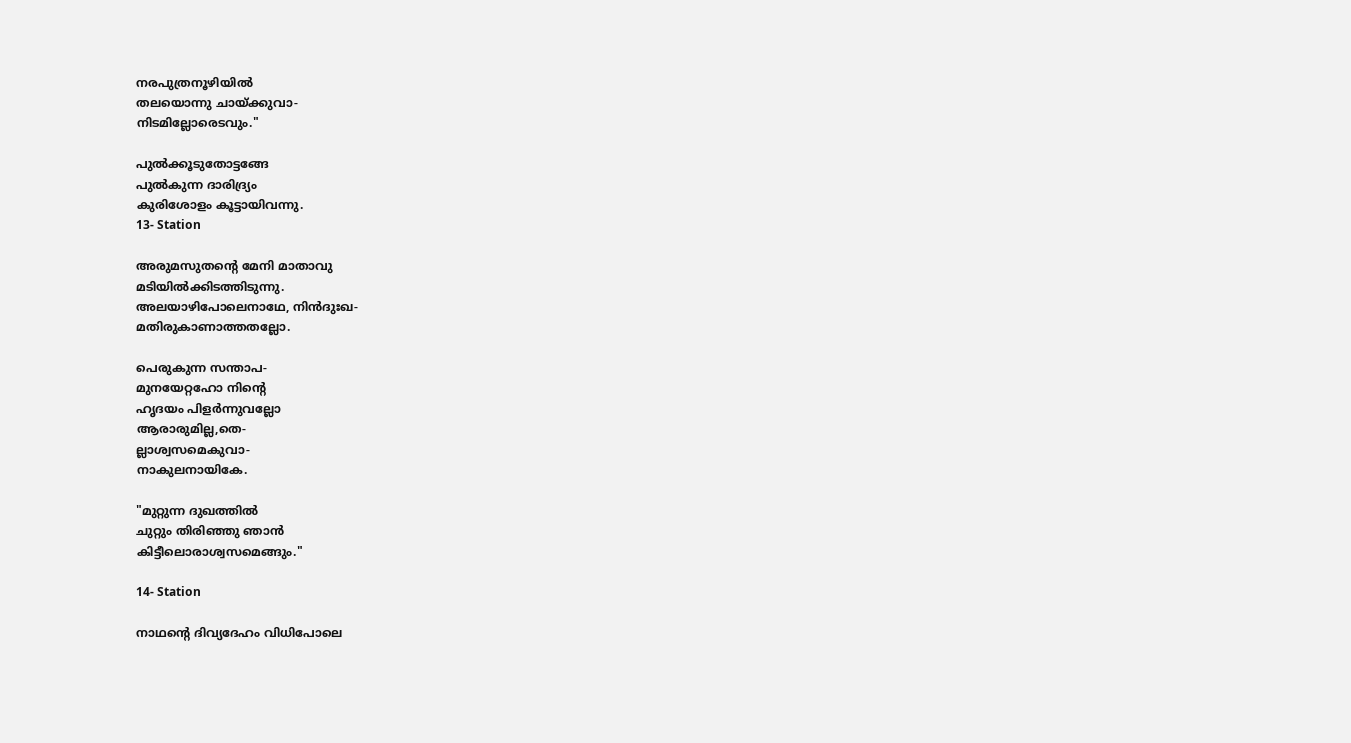നരപുത്രനൂഴിയിൽ
തലയൊന്നു ചായ്ക്കുവാ-
നിടമില്ലോരെടവും."

പുൽക്കൂടുതോട്ടങ്ങേ
പുൽകുന്ന ദാരിദ്ര്യം
കുരിശോളം കൂട്ടായിവന്നു.
13- Station

അരുമസുതന്റെ മേനി മാതാവു
മടിയിൽക്കിടത്തിടുന്നു.
അലയാഴിപോലെനാഥേ, നിൻദുഃഖ-
മതിരുകാണാത്തതല്ലോ.

പെരുകുന്ന സന്താപ-
മുനയേറ്റഹോ നിന്റെ
ഹൃദയം പിളർന്നുവല്ലോ
ആരാരുമില്ല,തെ-
ല്ലാശ്വസമെകുവാ-
നാകുലനായികേ.

"മുറ്റുന്ന ദുഖത്തിൽ
ചുറ്റും തിരിഞ്ഞു ഞാൻ
കിട്ടീലൊരാശ്വസമെങ്ങും."

14- Station

നാഥന്റെ ദിവ്യദേഹം വിധിപോലെ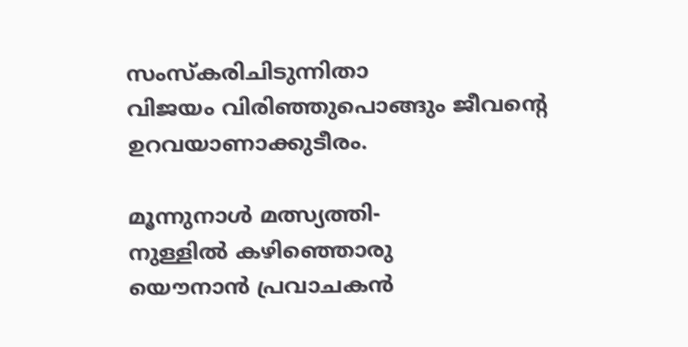സംസ്കരിചിടുന്നിതാ
വിജയം വിരിഞ്ഞുപൊങ്ങും ജീവന്റെ
ഉറവയാണാക്കുടീരം.

മൂന്നുനാൾ മത്സ്യത്തി-
നുള്ളിൽ കഴിഞ്ഞൊരു
യൌനാൻ പ്രവാചകൻ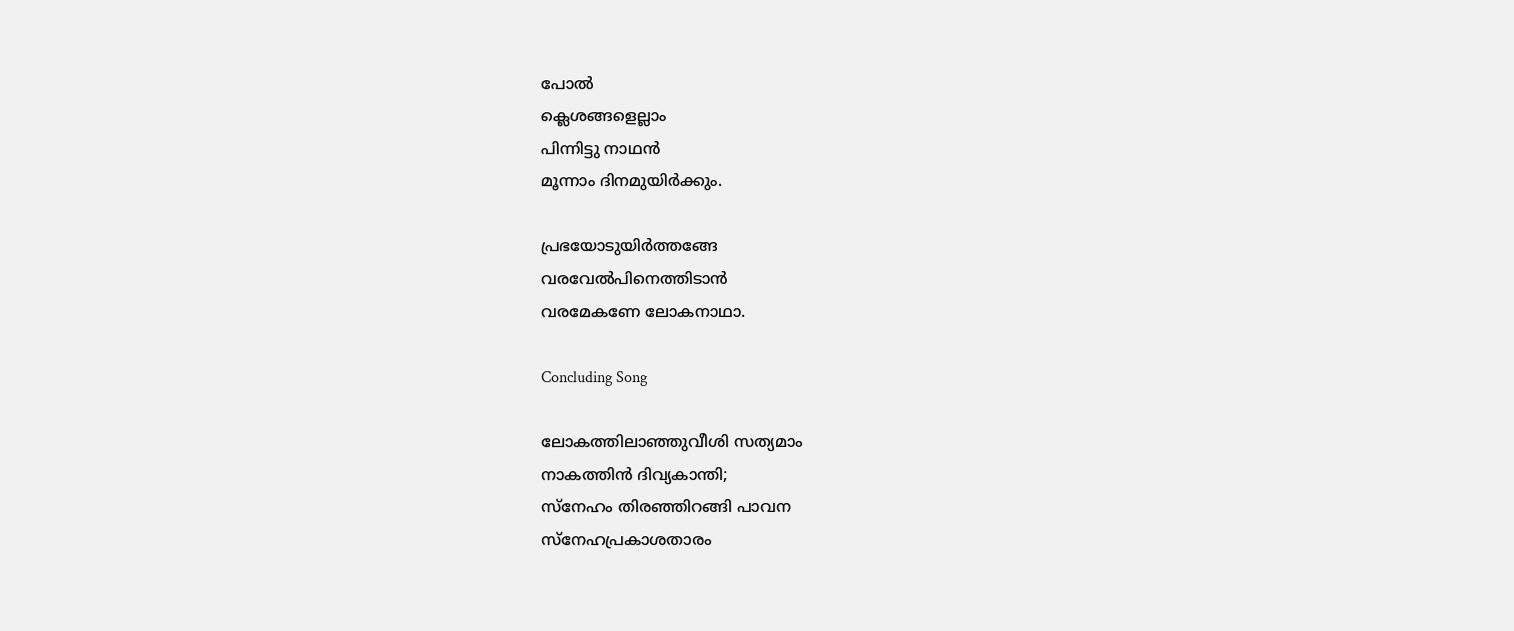പോൽ
ക്ലെശങ്ങളെല്ലാം
പിന്നിട്ടു നാഥൻ
മൂന്നാം ദിനമുയിർക്കും.

പ്രഭയോടുയിർത്തങ്ങേ
വരവേൽപിനെത്തിടാൻ
വരമേകണേ ലോകനാഥാ.

Concluding Song

ലോകത്തിലാഞ്ഞുവീശി സത്യമാം
നാകത്തിൻ ദിവ്യകാന്തി;
സ്നേഹം തിരഞ്ഞിറങ്ങി പാവന
സ്നേഹപ്രകാശതാരം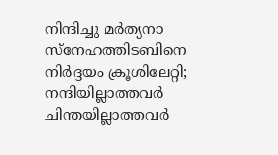നിന്ദിച്ചു മർത്യനാ
സ്നേഹത്തിടബിനെ
നിർദ്ദയം ക്രൂശിലേറ്റി;
നന്ദിയില്ലാത്തവർ
ചിന്തയില്ലാത്തവർ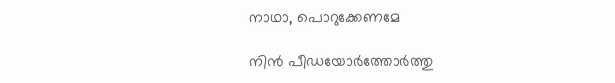നാഥാ, പൊറുക്കേണമേ

നിൻ പീഡയോർത്തോർത്തു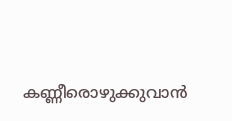കണ്ണീരൊഴുക്കുവാൻ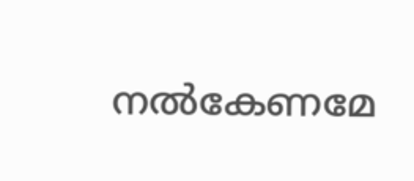നൽകേണമേ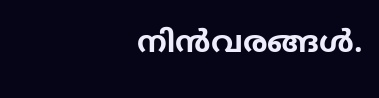നിൻവരങ്ങൾ.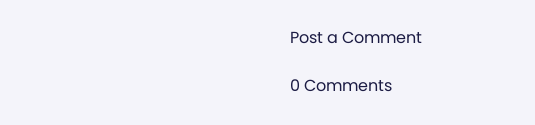Post a Comment

0 Comments